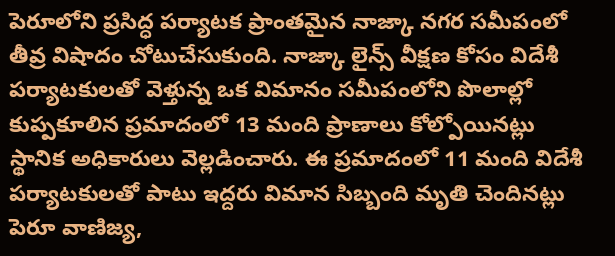పెరూలోని ప్రసిద్ధ పర్యాటక ప్రాంతమైన నాజ్కా నగర సమీపంలో తీవ్ర విషాదం చోటుచేసుకుంది. నాజ్కా లైన్స్ వీక్షణ కోసం విదేశీ పర్యాటకులతో వెళ్తున్న ఒక విమానం సమీపంలోని పొలాల్లో కుప్పకూలిన ప్రమాదంలో 13 మంది ప్రాణాలు కోల్పోయినట్లు స్థానిక అధికారులు వెల్లడించారు. ఈ ప్రమాదంలో 11 మంది విదేశీ పర్యాటకులతో పాటు ఇద్దరు విమాన సిబ్బంది మృతి చెందినట్లు పెరూ వాణిజ్య,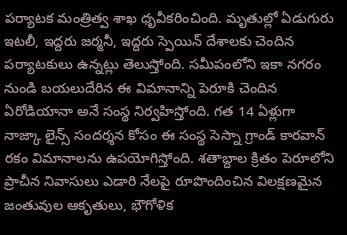పర్యాటక మంత్రిత్వ శాఖ ధృవీకరించింది. మృతుల్లో ఏడుగురు ఇటలీ, ఇద్దరు జర్మనీ, ఇద్దరు స్పెయిన్ దేశాలకు చెందిన పర్యాటకులు ఉన్నట్లు తెలుస్తోంది. సమీపంలోని ఇకా నగరం నుండి బయలుదేరిన ఈ విమానాన్ని పెరూకి చెందిన ఏరోడియానా అనే సంస్థ నిర్వహిస్తోంది. గత 14 ఏళ్లుగా నాజ్కా లైన్స్ సందర్శన కోసం ఈ సంస్థ సెస్నా గ్రాండ్ కారవాన్ రకం విమానాలను ఉపయోగిస్తోంది. శతాబ్దాల క్రితం పెరూలోని ప్రాచీన నివాసులు ఎడారి నేలపై రూపొందించిన విలక్షణమైన జంతువుల ఆకృతులు, భౌగోళిక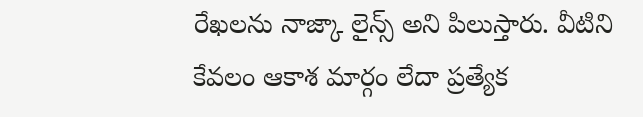రేఖలను నాజ్కా లైన్స్ అని పిలుస్తారు. వీటిని కేవలం ఆకాశ మార్గం లేదా ప్రత్యేక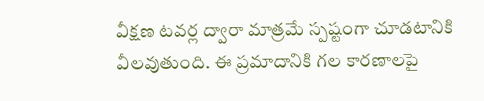వీక్షణ టవర్ల ద్వారా మాత్రమే స్పష్టంగా చూడటానికి వీలవుతుంది. ఈ ప్రమాదానికి గల కారణాలపై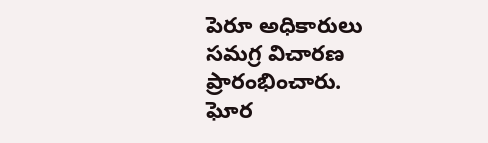పెరూ అధికారులు సమగ్ర విచారణ ప్రారంభించారు.
ఘోర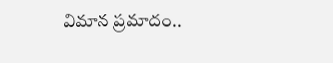విమాన ప్రమాదం..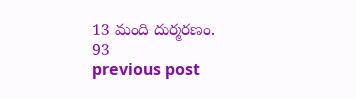13 మంది దుర్మరణం.
93
previous post